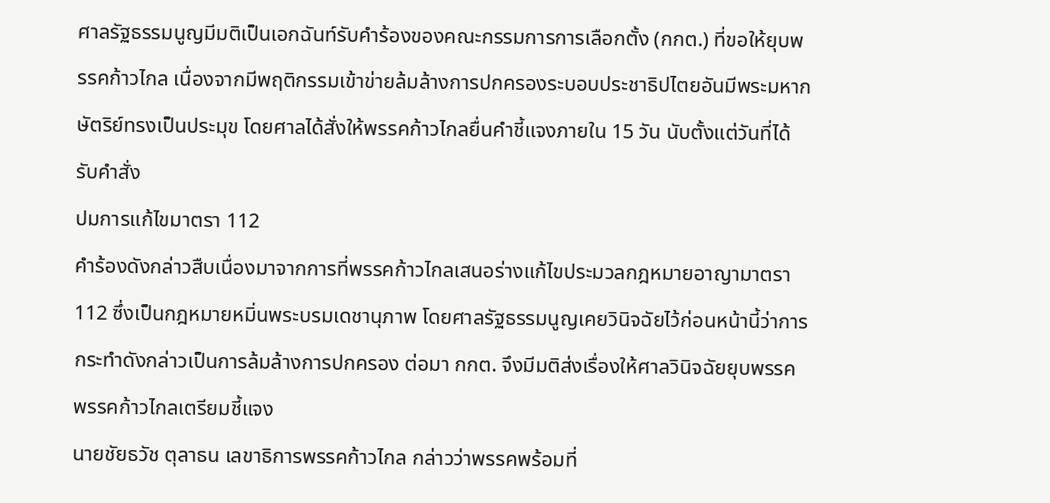ศาลรัฐธรรมนูญมีมติเป็นเอกฉันท์รับคำร้องของคณะกรรมการการเลือกตั้ง (กกต.) ที่ขอให้ยุบพรรคก้าวไกล เนื่องจากมีพฤติกรรมเข้าข่ายล้มล้างการปกครองระบอบประชาธิปไตยอันมีพระมหากษัตริย์ทรงเป็นประมุข โดยศาลได้สั่งให้พรรคก้าวไกลยื่นคำชี้แจงภายใน 15 วัน นับตั้งแต่วันที่ได้รับคำสั่ง
ปมการแก้ไขมาตรา 112
คำร้องดังกล่าวสืบเนื่องมาจากการที่พรรคก้าวไกลเสนอร่างแก้ไขประมวลกฎหมายอาญามาตรา 112 ซึ่งเป็นกฎหมายหมิ่นพระบรมเดชานุภาพ โดยศาลรัฐธรรมนูญเคยวินิจฉัยไว้ก่อนหน้านี้ว่าการกระทำดังกล่าวเป็นการล้มล้างการปกครอง ต่อมา กกต. จึงมีมติส่งเรื่องให้ศาลวินิจฉัยยุบพรรค
พรรคก้าวไกลเตรียมชี้แจง
นายชัยธวัช ตุลาธน เลขาธิการพรรคก้าวไกล กล่าวว่าพรรคพร้อมที่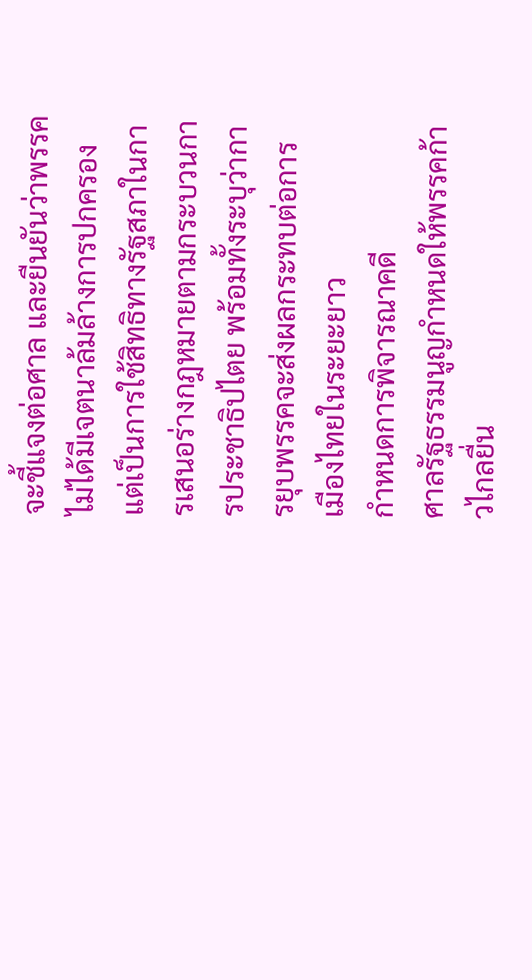จะชี้แจงต่อศาล และยืนยันว่าพรรคไม่ได้มีเจตนาล้มล้างการปกครอง แต่เป็นการใช้สิทธิทางรัฐสภาในการเสนอร่างกฎหมายตามกระบวนการประชาธิปไตย พร้อมทั้งระบุว่าการยุบพรรคจะส่งผลกระทบต่อการเมืองไทยในระยะยาว
กำหนดการพิจารณาคดี
ศาลรัฐธรรมนูญกำหนดให้พรรคก้าวไกลยื่น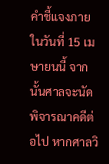คำชี้แจงภายในวันที่ 15 เมษายนนี้ จากนั้นศาลจะนัดพิจารณาคดีต่อไป หากศาลวิ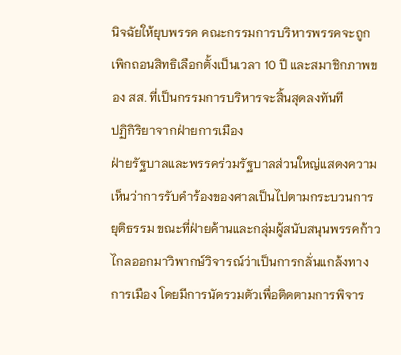นิจฉัยให้ยุบพรรค คณะกรรมการบริหารพรรคจะถูกเพิกถอนสิทธิเลือกตั้งเป็นเวลา 10 ปี และสมาชิกภาพของ สส. ที่เป็นกรรมการบริหารจะสิ้นสุดลงทันที
ปฏิกิริยาจากฝ่ายการเมือง
ฝ่ายรัฐบาลและพรรคร่วมรัฐบาลส่วนใหญ่แสดงความเห็นว่าการรับคำร้องของศาลเป็นไปตามกระบวนการยุติธรรม ขณะที่ฝ่ายค้านและกลุ่มผู้สนับสนุนพรรคก้าวไกลออกมาวิพากษ์วิจารณ์ว่าเป็นการกลั่นแกล้งทางการเมือง โดยมีการนัดรวมตัวเพื่อติดตามการพิจาร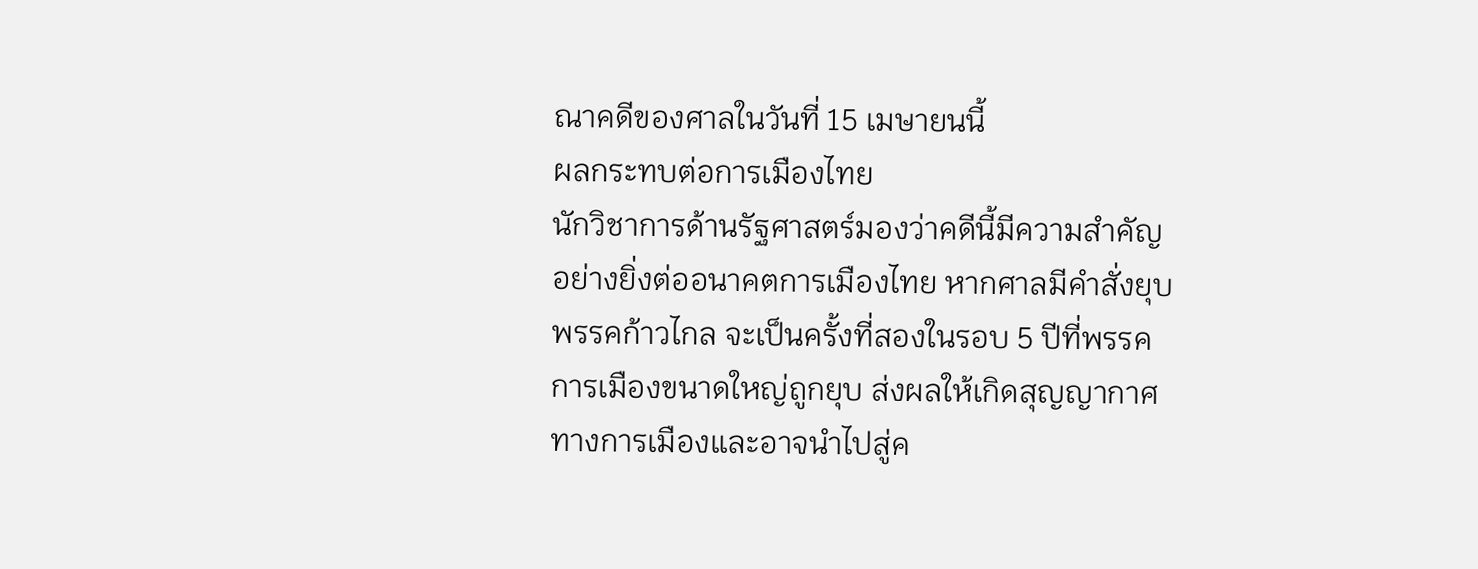ณาคดีของศาลในวันที่ 15 เมษายนนี้
ผลกระทบต่อการเมืองไทย
นักวิชาการด้านรัฐศาสตร์มองว่าคดีนี้มีความสำคัญอย่างยิ่งต่ออนาคตการเมืองไทย หากศาลมีคำสั่งยุบพรรคก้าวไกล จะเป็นครั้งที่สองในรอบ 5 ปีที่พรรคการเมืองขนาดใหญ่ถูกยุบ ส่งผลให้เกิดสุญญากาศทางการเมืองและอาจนำไปสู่ค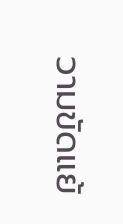วามขัดแย้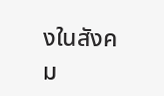งในสังคม